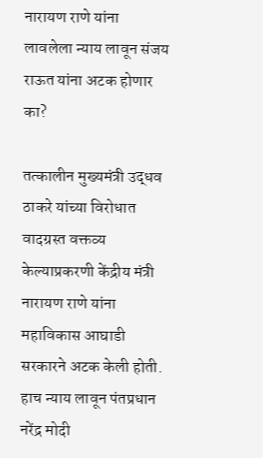नारायण राणे यांना लावलेला न्याय लावून संजय राऊत यांना अटक होणार का?

तत्कालीन मुख्यमंत्री उद्धव ठाकरे यांच्या विरोधात वादग्रस्त वक्तव्य केल्याप्रकरणी केंद्रीय मंत्री नारायण राणे यांना महाविकास आघाडी सरकारने अटक केली होती. हाच न्याय लावून पंतप्रधान नरेंद्र मोदी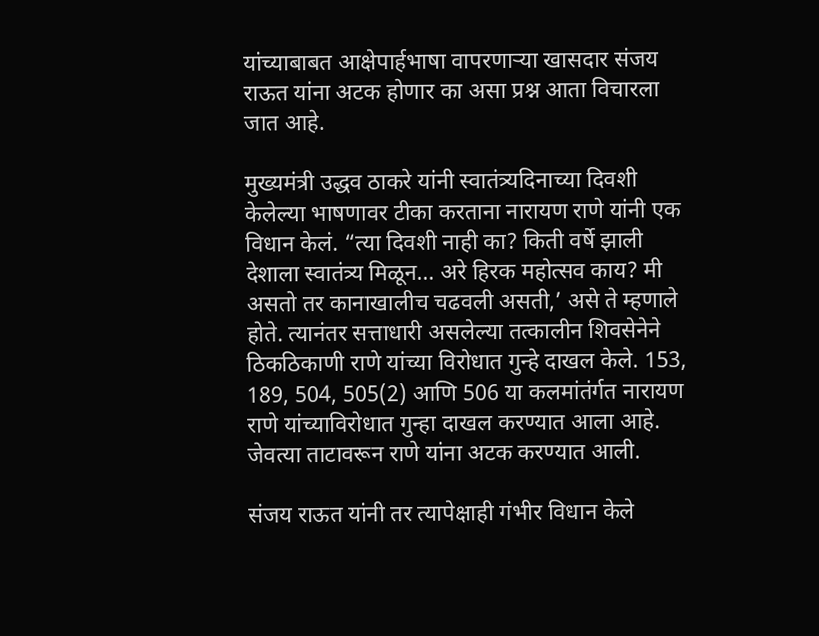यांच्याबाबत आक्षेपार्हभाषा वापरणाऱ्या खासदार संजय राऊत यांना अटक होणार का असा प्रश्न आता विचारला जात आहे.

मुख्यमंत्री उद्धव ठाकरे यांनी स्वातंत्र्यदिनाच्या दिवशी केलेल्या भाषणावर टीका करताना नारायण राणे यांनी एक विधान केलं. “त्या दिवशी नाही का? किती वर्षे झाली देशाला स्वातंत्र्य मिळून… अरे हिरक महोत्सव काय? मी असतो तर कानाखालीच चढवली असती,’ असे ते म्हणाले होते. त्यानंतर सत्ताधारी असलेल्या तत्कालीन शिवसेनेने ठिकठिकाणी राणे यांच्या विरोधात गुन्हे दाखल केले. 153, 189, 504, 505(2) आणि 506 या कलमांतंर्गत नारायण राणे यांच्याविरोधात गुन्हा दाखल करण्यात आला आहे. जेवत्या ताटावरून राणे यांना अटक करण्यात आली.

संजय राऊत यांनी तर त्यापेक्षाही गंभीर विधान केले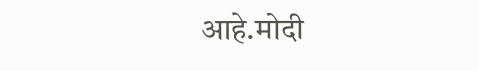आहे.मोदी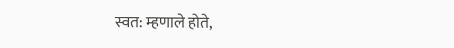स्वत: म्हणाले होते,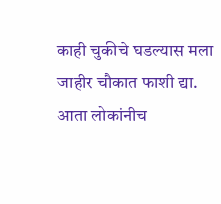काही चुकीचे घडल्यास मला जाहीर चौकात फाशी द्या. आता लोकांनीच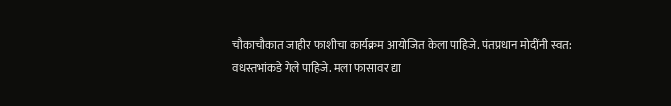चौकाचौकात जाहीर फाशीचा कार्यक्रम आयोजित केला पाहिजे. पंतप्रधान मोदींनी स्वत: वधस्तभांकडे गेले पाहिजे. मला फासावर द्या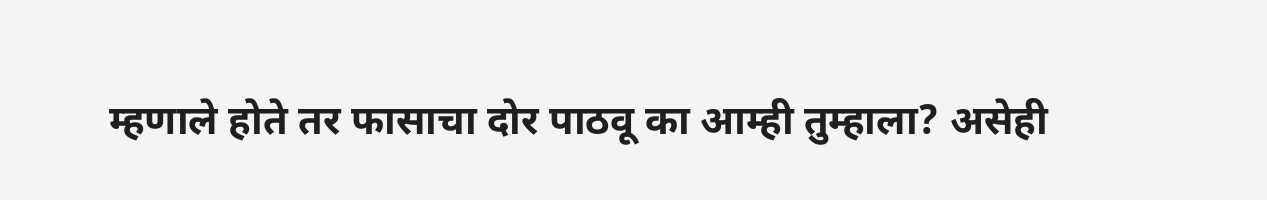म्हणाले होते तर फासाचा दोर पाठवू का आम्ही तुम्हाला? असेही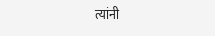त्यांनी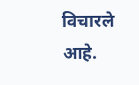विचारले आहे.